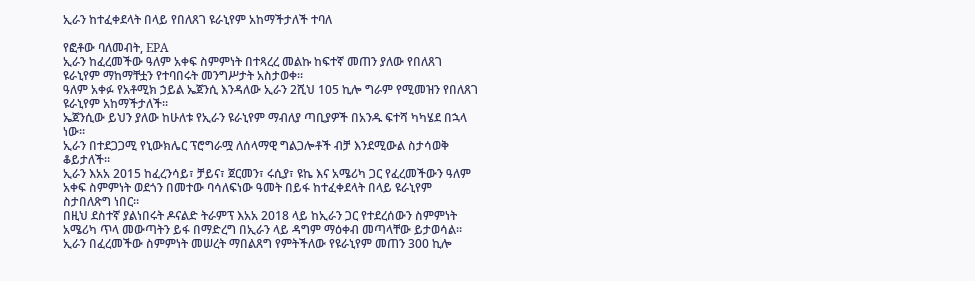ኢራን ከተፈቀደላት በላይ የበለጸገ ዩራኒየም አከማችታለች ተባለ

የፎቶው ባለመብት, EPA
ኢራን ከፈረመችው ዓለም አቀፍ ስምምነት በተጻረረ መልኩ ከፍተኛ መጠን ያለው የበለጸገ ዩራኒየም ማከማቸቷን የተባበሩት መንግሥታት አስታወቀ።
ዓለም አቀፉ የአቶሚክ ኃይል ኤጀንሲ እንዳለው ኢራን 2ሺህ 105 ኪሎ ግራም የሚመዝን የበለጸገ ዩራኒየም አከማችታለች።
ኤጀንሲው ይህን ያለው ከሁለቱ የኢራን ዩራኒየም ማብለያ ጣቢያዎች በአንዱ ፍተሻ ካካሄደ በኋላ ነው።
ኢራን በተደጋጋሚ የኒውክሌር ፕሮግራሟ ለሰላማዊ ግልጋሎቶች ብቻ እንደሚውል ስታሳወቅ ቆይታለች።
ኢራን እአአ 2015 ከፈረንሳይ፣ ቻይና፣ ጀርመን፣ ሩሲያ፣ ዩኬ እና አሜሪካ ጋር የፈረመችውን ዓለም አቀፍ ስምምነት ወደጎን በመተው ባሳለፍነው ዓመት በይፋ ከተፈቀደላት በላይ ዩራኒየም ስታበለጽግ ነበር።
በዚህ ደስተኛ ያልነበሩት ዶናልድ ትራምፕ እአአ 2018 ላይ ከኢራን ጋር የተደረሰውን ስምምነት አሜሪካ ጥላ መውጣትን ይፋ በማድረግ በኢራን ላይ ዳግም ማዕቀብ መጣላቸው ይታወሳል።
ኢራን በፈረመችው ስምምነት መሠረት ማበልጸግ የምትችለው የዩራኒየም መጠን 300 ኪሎ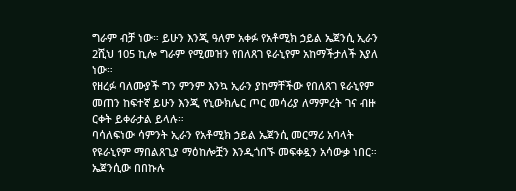ግራም ብቻ ነው። ይሁን እንጂ ዓለም አቀፉ የአቶሚክ ኃይል ኤጀንሲ ኢራን 2ሺህ 105 ኪሎ ግራም የሚመዝን የበለጸገ ዩራኒየም አከማችታለች እያለ ነው።
የዘረፉ ባለሙያች ግን ምንም እንኳ ኢራን ያከማቸችው የበለጸገ ዩራኒየም መጠን ከፍተኛ ይሁን እንጂ የኒውክሌር ጦር መሳሪያ ለማምረት ገና ብዙ ርቀት ይቀራታል ይላሉ።
ባሳለፍነው ሳምንት ኢራን የአቶሚክ ኃይል ኤጀንሲ መርማሪ አባላት የዩራኒየም ማበልጸጊያ ማዕከሎቿን እንዲጎበኙ መፍቀዷን አሳውቃ ነበር።
ኤጀንሲው በበኩሉ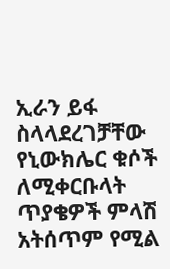ኢራን ይፋ ስላላደረገቻቸው የኒውክሌር ቁሶች ለሚቀርቡላት ጥያቄዎች ምላሽ አትሰጥም የሚል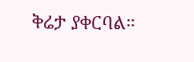ቅሬታ ያቀርባል።